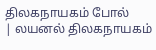திலகநாயகம் போல்
| லயனல் திலகநாயகம்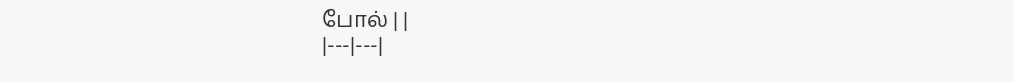போல் | |
|---|---|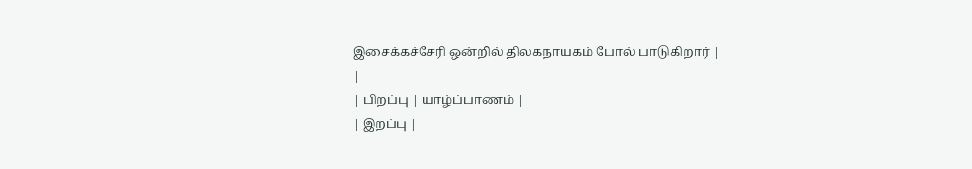இசைக்கச்சேரி ஒன்றில் திலகநாயகம் போல் பாடுகிறார் |
|
| பிறப்பு | யாழ்ப்பாணம் |
| இறப்பு |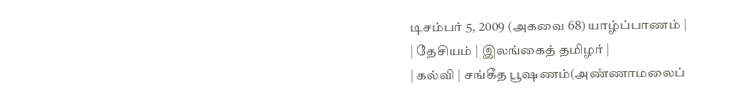டிசம்பர் 5, 2009 (அகவை 68) யாழ்ப்பாணம் |
| தேசியம் | இலங்கைத் தமிழர் |
| கல்வி | சங்கீத பூஷணம்(அண்ணாமலைப்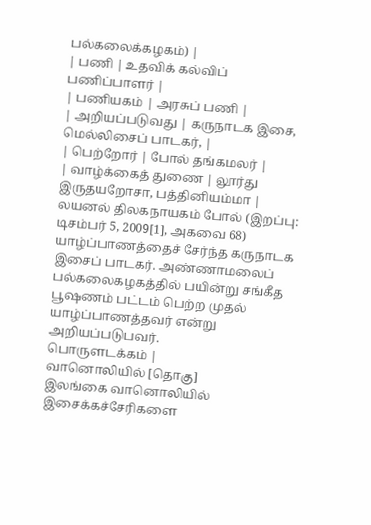பல்கலைக்கழகம்) |
| பணி | உதவிக் கல்விப் பணிப்பாளர் |
| பணியகம் | அரசுப் பணி |
| அறியப்படுவது | கருநாடக இசை, மெல்லிசைப் பாடகர், |
| பெற்றோர் | போல் தங்கமலர் |
| வாழ்க்கைத் துணை | லூர்து இருதயறோசா, பத்தினியம்மா |
லயனல் திலகநாயகம் போல் (இறப்பு: டிசம்பர் 5, 2009[1], அகவை 68) யாழ்ப்பாணத்தைச் சேர்ந்த கருநாடக இசைப் பாடகர். அண்ணாமலைப் பல்கலைகழகத்தில் பயின்று சங்கீத பூஷணம் பட்டம் பெற்ற முதல் யாழ்ப்பாணத்தவர் என்று அறியப்படுபவர்.
பொருளடக்கம் |
வானொலியில் [தொகு]
இலங்கை வானொலியில் இசைக்கச்சேரிகளை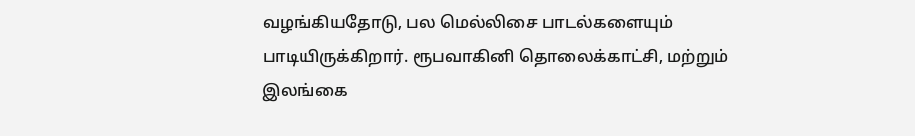வழங்கியதோடு, பல மெல்லிசை பாடல்களையும் பாடியிருக்கிறார். ரூபவாகினி தொலைக்காட்சி, மற்றும் இலங்கை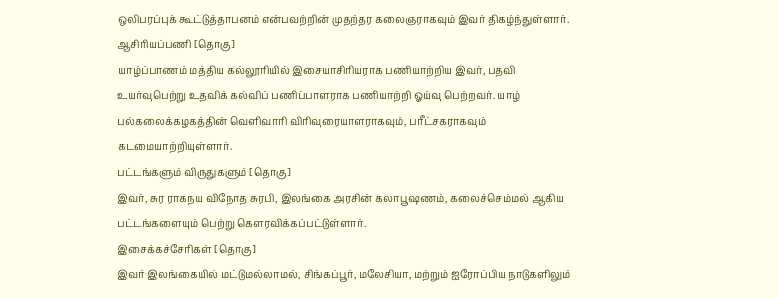ஒலிபரப்புக் கூட்டுத்தாபனம் என்பவற்றின் முதற்தர கலைஞராகவும் இவர் திகழ்ந்துள்ளார்.
ஆசிரியப்பணி [தொகு]
யாழ்ப்பாணம் மத்திய கல்லூரியில் இசையாசிரியராக பணியாற்றிய இவர், பதவி உயர்வுபெற்று உதவிக் கல்விப் பணிப்பாளராக பணியாற்றி ஓய்வு பெற்றவர். யாழ் பல்கலைக்கழகத்தின் வெளிவாரி விரிவுரையாளராகவும், பரீட்சகராகவும் கடமையாற்றியுள்ளார்.
பட்டங்களும் விருதுகளும் [தொகு]
இவர், சுர ராகநய விநோத சுரபி, இலங்கை அரசின் கலாபூஷணம், கலைச்செம்மல் ஆகிய பட்டங்களையும் பெற்று கௌரவிக்கப்பட்டுள்ளார்.
இசைக்கச்சேரிகள் [தொகு]
இவர் இலங்கையில் மட்டுமல்லாமல், சிங்கப்பூர், மலேசியா, மற்றும் ஐரோப்பிய நாடுகளிலும்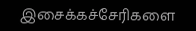இசைக்கச்சேரிகளை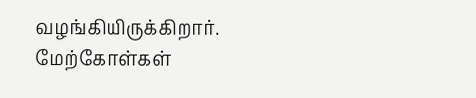வழங்கியிருக்கிறார்.
மேற்கோள்கள்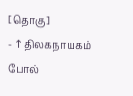[தொகு]
- ↑ திலகநாயகம் போல்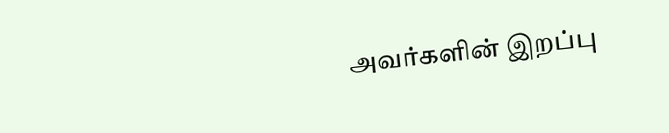அவர்களின் இறப்பு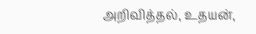அறிவித்தல், உதயன்,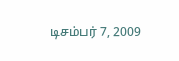டிசம்பர் 7, 2009